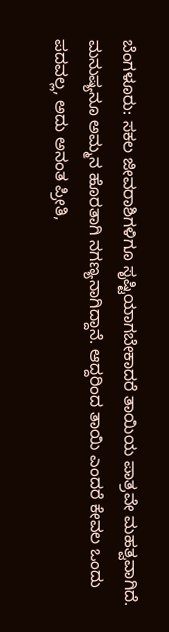ಬೆಂಗಳೂರು: ಸಕಲ ಜೀವರಾಶಿಗಳಿಗೂ ಸೃಷ್ಟಿಯಾಗಬೇಕಾದರೆ ತಾಯಿಯ ಪಾತ್ರವೇ ಮಹತ್ವವಾಗಿದೆ. ಮನುಷ್ಯನೂ ಅಮ್ಮನ ಹೊರತಾಗಿ ನಗಣ್ಯನಾಗಿದ್ದಾನೆ. ಆದ್ದರಿಂದ ತಾಯಿ ಎಂದರೆ ಕೇವಲ ಒಂದು ಪದವಲ್ಲ, ಅದು ಅನಂತ ಪ್ರೀತಿ,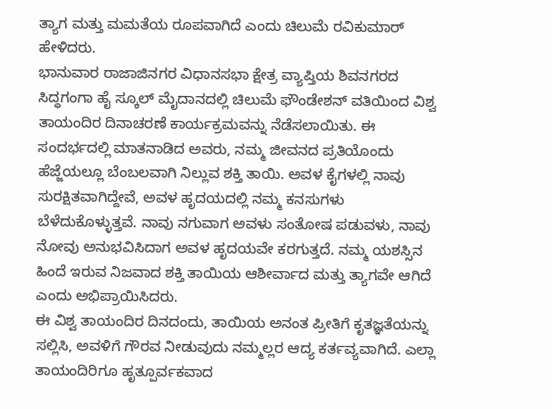ತ್ಯಾಗ ಮತ್ತು ಮಮತೆಯ ರೂಪವಾಗಿದೆ ಎಂದು ಚಿಲುಮೆ ರವಿಕುಮಾರ್ ಹೇಳಿದರು.
ಭಾನುವಾರ ರಾಜಾಜಿನಗರ ವಿಧಾನಸಭಾ ಕ್ಷೇತ್ರ ವ್ಯಾಪ್ತಿಯ ಶಿವನಗರದ ಸಿದ್ಧಗಂಗಾ ಹೈ ಸ್ಕೂಲ್ ಮೈದಾನದಲ್ಲಿ ಚಿಲುಮೆ ಫೌಂಡೇಶನ್ ವತಿಯಿಂದ ವಿಶ್ವ ತಾಯಂದಿರ ದಿನಾಚರಣೆ ಕಾರ್ಯಕ್ರಮವನ್ನು ನೆಡೆಸಲಾಯಿತು. ಈ ಸಂದರ್ಭದಲ್ಲಿ ಮಾತನಾಡಿದ ಅವರು, ನಮ್ಮ ಜೀವನದ ಪ್ರತಿಯೊಂದು ಹೆಜ್ಜೆಯಲ್ಲೂ ಬೆಂಬಲವಾಗಿ ನಿಲ್ಲುವ ಶಕ್ತಿ ತಾಯಿ. ಅವಳ ಕೈಗಳಲ್ಲಿ ನಾವು ಸುರಕ್ಷಿತವಾಗಿದ್ದೇವೆ, ಅವಳ ಹೃದಯದಲ್ಲಿ ನಮ್ಮ ಕನಸುಗಳು ಬೆಳೆದುಕೊಳ್ಳುತ್ತವೆ. ನಾವು ನಗುವಾಗ ಅವಳು ಸಂತೋಷ ಪಡುವಳು, ನಾವು ನೋವು ಅನುಭವಿಸಿದಾಗ ಅವಳ ಹೃದಯವೇ ಕರಗುತ್ತದೆ. ನಮ್ಮ ಯಶಸ್ಸಿನ ಹಿಂದೆ ಇರುವ ನಿಜವಾದ ಶಕ್ತಿ ತಾಯಿಯ ಆಶೀರ್ವಾದ ಮತ್ತು ತ್ಯಾಗವೇ ಆಗಿದೆ ಎಂದು ಅಭಿಪ್ರಾಯಿಸಿದರು.
ಈ ವಿಶ್ವ ತಾಯಂದಿರ ದಿನದಂದು, ತಾಯಿಯ ಅನಂತ ಪ್ರೀತಿಗೆ ಕೃತಜ್ಞತೆಯನ್ನು ಸಲ್ಲಿಸಿ, ಅವಳಿಗೆ ಗೌರವ ನೀಡುವುದು ನಮ್ಮಲ್ಲರ ಆದ್ಯ ಕರ್ತವ್ಯವಾಗಿದೆ. ಎಲ್ಲಾ ತಾಯಂದಿರಿಗೂ ಹೃತ್ಪೂರ್ವಕವಾದ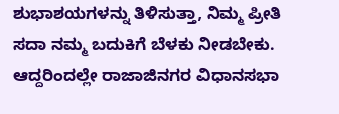ಶುಭಾಶಯಗಳನ್ನು ತಿಳಿಸುತ್ತಾ, ನಿಮ್ಮ ಪ್ರೀತಿ ಸದಾ ನಮ್ಮ ಬದುಕಿಗೆ ಬೆಳಕು ನೀಡಬೇಕು. ಆದ್ದರಿಂದಲ್ಲೇ ರಾಜಾಜಿನಗರ ವಿಧಾನಸಭಾ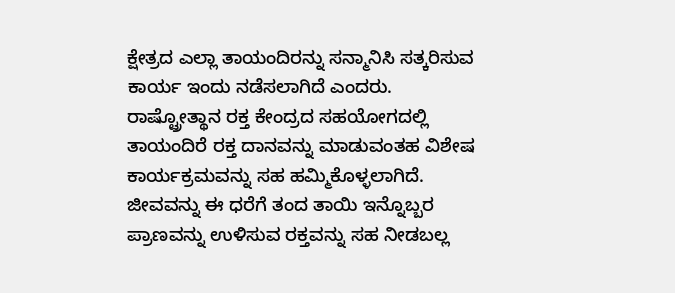ಕ್ಷೇತ್ರದ ಎಲ್ಲಾ ತಾಯಂದಿರನ್ನು ಸನ್ಮಾನಿಸಿ ಸತ್ಕರಿಸುವ ಕಾರ್ಯ ಇಂದು ನಡೆಸಲಾಗಿದೆ ಎಂದರು.
ರಾಷ್ಟ್ರೋತ್ಥಾನ ರಕ್ತ ಕೇಂದ್ರದ ಸಹಯೋಗದಲ್ಲಿ ತಾಯಂದಿರೆ ರಕ್ತ ದಾನವನ್ನು ಮಾಡುವಂತಹ ವಿಶೇಷ ಕಾರ್ಯಕ್ರಮವನ್ನು ಸಹ ಹಮ್ಮಿಕೊಳ್ಳಲಾಗಿದೆ. ಜೀವವನ್ನು ಈ ಧರೆಗೆ ತಂದ ತಾಯಿ ಇನ್ನೊಬ್ಬರ ಪ್ರಾಣವನ್ನು ಉಳಿಸುವ ರಕ್ತವನ್ನು ಸಹ ನೀಡಬಲ್ಲ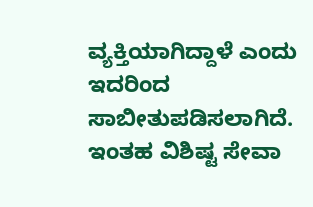ವ್ಯಕ್ತಿಯಾಗಿದ್ದಾಳೆ ಎಂದು ಇದರಿಂದ ಸಾಬೀತುಪಡಿಸಲಾಗಿದೆ. ಇಂತಹ ವಿಶಿಷ್ಟ ಸೇವಾ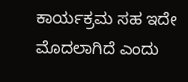ಕಾರ್ಯಕ್ರಮ ಸಹ ಇದೇ ಮೊದಲಾಗಿದೆ ಎಂದು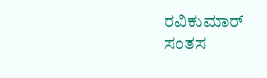ರವಿಕುಮಾರ್ ಸಂತಸ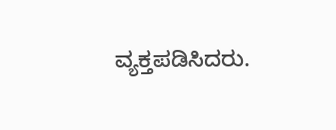ವ್ಯಕ್ತಪಡಿಸಿದರು.